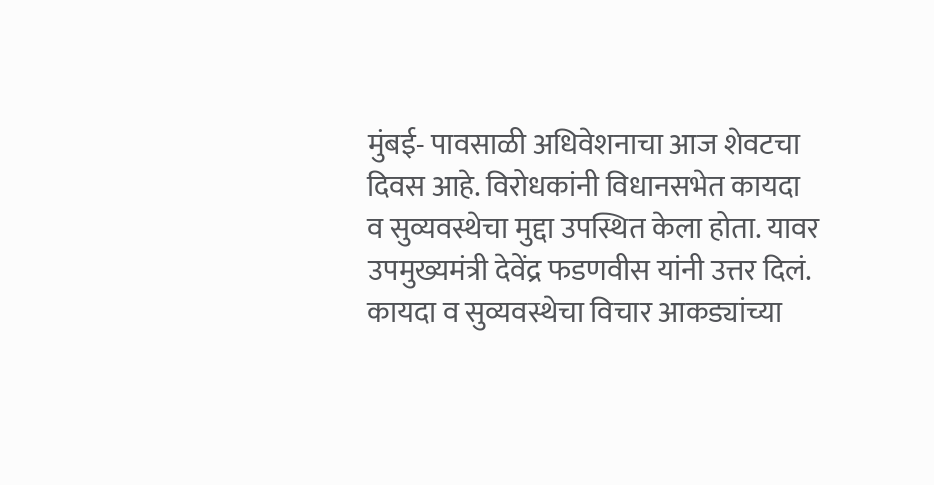मुंबई- पावसाळी अधिवेशनाचा आज शेवटचा दिवस आहे. विरोधकांनी विधानसभेत कायदा व सुव्यवस्थेचा मुद्दा उपस्थित केला होता. यावर उपमुख्यमंत्री देवेंद्र फडणवीस यांनी उत्तर दिलं. कायदा व सुव्यवस्थेचा विचार आकड्यांच्या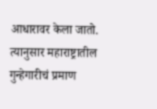आधारावर केला जातो. त्यानुसार महाराष्ट्रातील गुन्हेगारीचं प्रमाण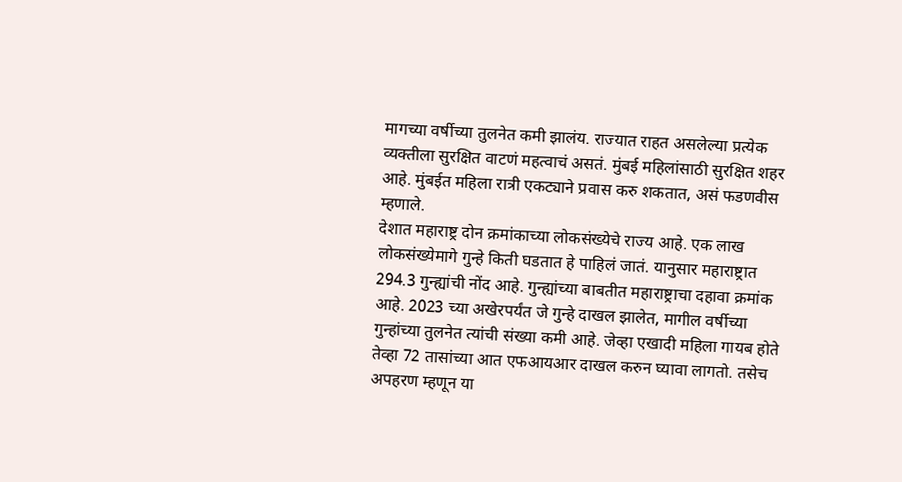मागच्या वर्षीच्या तुलनेत कमी झालंय. राज्यात राहत असलेल्या प्रत्येक व्यक्तीला सुरक्षित वाटणं महत्वाचं असतं. मुंबई महिलांसाठी सुरक्षित शहर आहे. मुंबईत महिला रात्री एकट्याने प्रवास करु शकतात, असं फडणवीस म्हणाले.
देशात महाराष्ट्र दोन क्रमांकाच्या लोकसंख्येचे राज्य आहे. एक लाख लोकसंख्येमागे गुन्हे किती घडतात हे पाहिलं जातं. यानुसार महाराष्ट्रात 294.3 गुन्ह्यांची नोंद आहे. गुन्ह्यांच्या बाबतीत महाराष्ट्राचा दहावा क्रमांक आहे. 2023 च्या अखेरपर्यंत जे गुन्हे दाखल झालेत, मागील वर्षीच्या गुन्हांच्या तुलनेत त्यांची संख्या कमी आहे. जेव्हा एखादी महिला गायब होते तेव्हा 72 तासांच्या आत एफआयआर दाखल करुन घ्यावा लागतो. तसेच अपहरण म्हणून या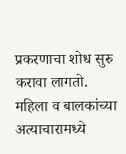प्रकरणाचा शोध सुरु करावा लागतो. महिला व बालकांच्या अत्याचारामध्ये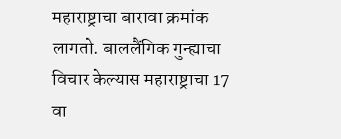महाराष्ट्राचा बारावा क्रमांक लागतो. बाललैंगिक गुन्ह्याचा विचार केल्यास महाराष्ट्राचा 17 वा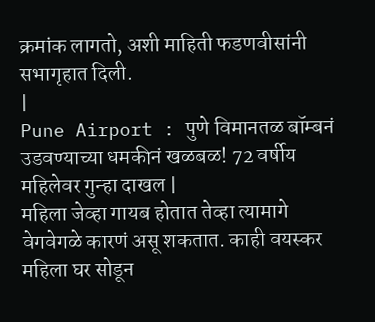क्रमांक लागतो, अशी माहिती फडणवीसांनी सभागृहात दिली.
|
Pune Airport : पुणे विमानतळ बॉम्बनं उडवण्याच्या धमकीनं खळबळ! 72 वर्षीय महिलेवर गुन्हा दाखल |
महिला जेव्हा गायब होतात तेव्हा त्यामागे वेगवेगळे कारणं असू शकतात. काही वयस्कर महिला घर सोडून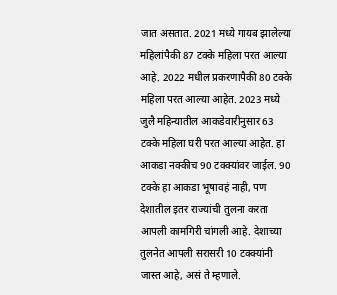जात असतात. 2021 मध्ये गायब झालेल्या महिलांपैकी 87 टक्के महिला परत आल्या आहे. 2022 मधील प्रकरणापैकी 80 टक्के महिला परत आल्या आहेत. 2023 मध्ये जुलै महिन्यातील आकडेवारीनुसार 63 टक्के महिला घरी परत आल्या आहेत. हा आकडा नक्कीच 90 टक्क्यांवर जाईल. 90 टक्के हा आकडा भूषावहं नाही, पण देशातील इतर राज्यांची तुलना करता आपली कामगिरी चांगली आहे. देशाच्या तुलनेत आपली सरासरी 10 टक्क्यांनी जास्त आहे, असं ते म्हणाले.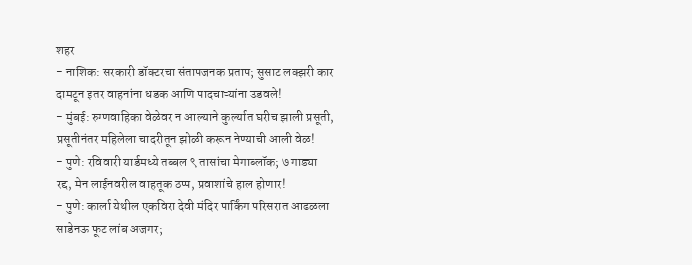शहर
- नाशिक: सरकारी डॉक्टरचा संतापजनक प्रताप; सुसाट लक्झरी कार दामटून इतर वाहनांना धडक आणि पादचाऱ्यांना उडवले!
- मुंबई: रुग्णवाहिका वेळेवर न आल्याने कुर्ल्यात घरीच झाली प्रसूती, प्रसूतीनंतर महिलेला चादरीतून झोळी करून नेण्याची आली वेळ!
- पुणे: रविवारी यार्डमध्ये तब्बल ९ तासांचा मेगाब्लॉक; ७ गाड्या रद्द, मेन लाईनवरील वाहतूक ठप्प, प्रवाशांचे हाल होणार!
- पुणे: कार्ला येथील एकविरा देवी मंदिर पार्किंग परिसरात आढळला साडेनऊ फूट लांब अजगर;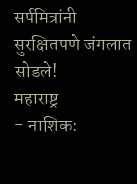सर्पमित्रांनी सुरक्षितपणे जंगलात सोडले!
महाराष्ट्र
- नाशिक: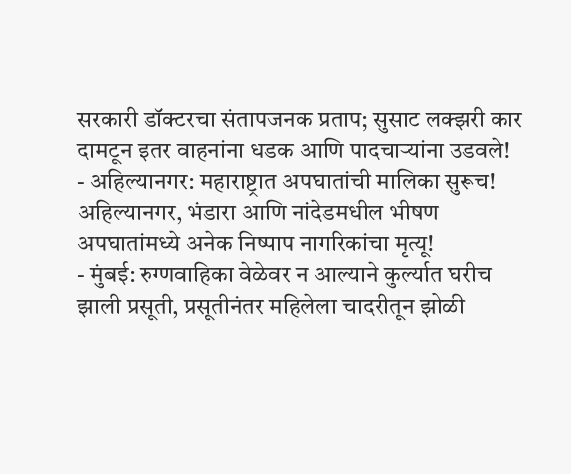सरकारी डॉक्टरचा संतापजनक प्रताप; सुसाट लक्झरी कार दामटून इतर वाहनांना धडक आणि पादचाऱ्यांना उडवले!
- अहिल्यानगर: महाराष्ट्रात अपघातांची मालिका सुरूच! अहिल्यानगर, भंडारा आणि नांदेडमधील भीषण अपघातांमध्ये अनेक निष्पाप नागरिकांचा मृत्यू!
- मुंबई: रुग्णवाहिका वेळेवर न आल्याने कुर्ल्यात घरीच झाली प्रसूती, प्रसूतीनंतर महिलेला चादरीतून झोळी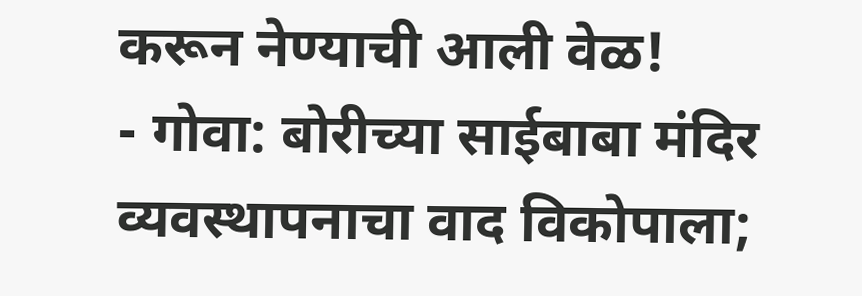करून नेण्याची आली वेळ!
- गोवा: बोरीच्या साईबाबा मंदिर व्यवस्थापनाचा वाद विकोपाला;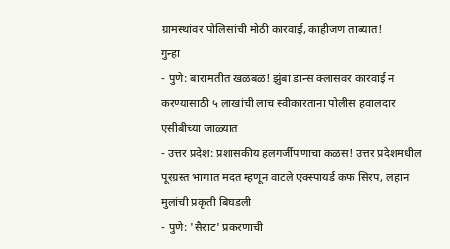ग्रामस्थांवर पोलिसांची मोठी कारवाई, काहीजण ताब्यात!
गुन्हा
- पुणे: बारामतीत खळबळ! झुंबा डान्स क्लासवर कारवाई न करण्यासाठी ५ लाखांची लाच स्वीकारताना पोलीस हवालदार एसीबीच्या जाळ्यात
- उत्तर प्रदेश: प्रशासकीय हलगर्जीपणाचा कळस! उत्तर प्रदेशमधील पूरग्रस्त भागात मदत म्हणून वाटले एक्स्पायर्ड कफ सिरप, लहान मुलांची प्रकृती बिघडली
- पुणे: 'सैराट' प्रकरणाची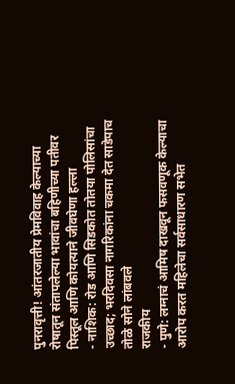पुनरावृत्ती! आंतरजातीय प्रेमविवाह केल्याच्या रोषातून संतापलेल्या भावांचा बहिणीच्या पतीवर पिस्तूल आणि कोयत्याने जीवघेणा हल्ला
- नाशिक: रोड आणि सिडकोत तोतया पोलिसांचा उच्छाद; भरदिवसा नागरिकांना चकमा देत साडेपाच तोळे सोने लांबवले
राजकीय
- पुणे: लग्नाचं आमिष दाखवून फसवणूक केल्याचा आरोप करत महिलेचा सर्वसाधारण सभेत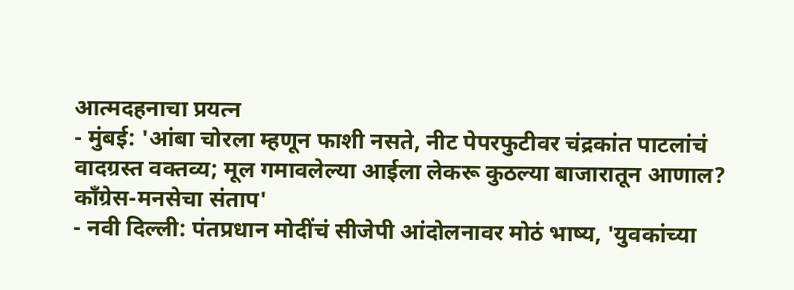आत्मदहनाचा प्रयत्न
- मुंबई: 'आंबा चोरला म्हणून फाशी नसते, नीट पेपरफुटीवर चंद्रकांत पाटलांचं वादग्रस्त वक्तव्य; मूल गमावलेल्या आईला लेकरू कुठल्या बाजारातून आणाल? काँग्रेस-मनसेचा संताप'
- नवी दिल्ली: पंतप्रधान मोदींचं सीजेपी आंदोलनावर मोठं भाष्य, 'युवकांच्या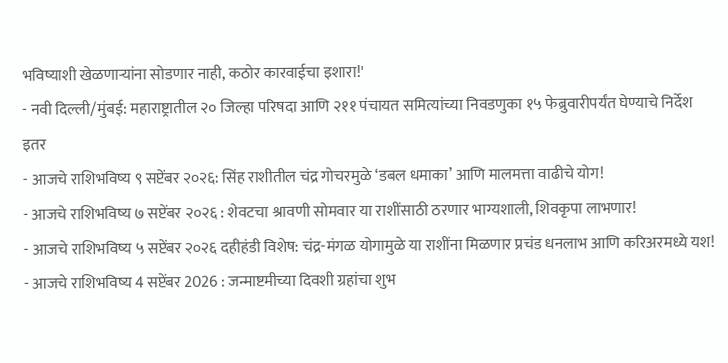भविष्याशी खेळणाऱ्यांना सोडणार नाही, कठोर कारवाईचा इशारा!'
- नवी दिल्ली/मुंबई: महाराष्ट्रातील २० जिल्हा परिषदा आणि २११ पंचायत समित्यांच्या निवडणुका १५ फेब्रुवारीपर्यंत घेण्याचे निर्देश
इतर
- आजचे राशिभविष्य ९ सप्टेंबर २०२६: सिंह राशीतील चंद्र गोचरमुळे ‘डबल धमाका’ आणि मालमत्ता वाढीचे योग!
- आजचे राशिभविष्य ७ सप्टेंबर २०२६ : शेवटचा श्रावणी सोमवार या राशींसाठी ठरणार भाग्यशाली, शिवकृपा लाभणार!
- आजचे राशिभविष्य ५ सप्टेंबर २०२६ दहीहंडी विशेष: चंद्र-मंगळ योगामुळे या राशींना मिळणार प्रचंड धनलाभ आणि करिअरमध्ये यश!
- आजचे राशिभविष्य 4 सप्टेंबर 2026 : जन्माष्टमीच्या दिवशी ग्रहांचा शुभ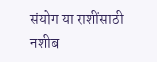संयोग या राशींसाठी नशीब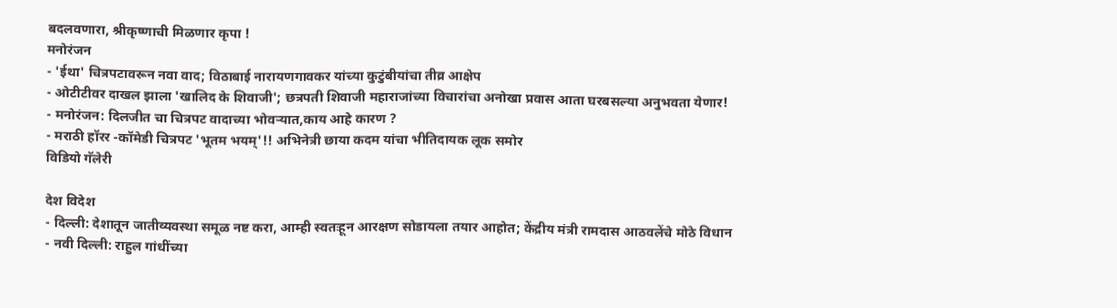बदलवणारा, श्रीकृष्णाची मिळणार कृपा !
मनोरंजन
- 'ईथा' चित्रपटावरून नवा वाद; विठाबाई नारायणगावकर यांच्या कुटुंबीयांचा तीव्र आक्षेप
- ओटीटीवर दाखल झाला 'खालिद के शिवाजी'; छत्रपती शिवाजी महाराजांच्या विचारांचा अनोखा प्रवास आता घरबसल्या अनुभवता येणार!
- मनोरंजन: दिलजीत चा चित्रपट वादाच्या भोवऱ्यात,काय आहे कारण ?
- मराठी हॉरर -कॉमेडी चित्रपट 'भूतम भयम्'!! अभिनेत्री छाया कदम यांचा भीतिदायक लूक समोर
विडियो गॅलेरी

देश विदेश
- दिल्ली: देशातून जातीव्यवस्था समूळ नष्ट करा, आम्ही स्वतःहून आरक्षण सोडायला तयार आहोत; केंद्रीय मंत्री रामदास आठवलेंचे मोठे विधान
- नवी दिल्ली: राहुल गांधींच्या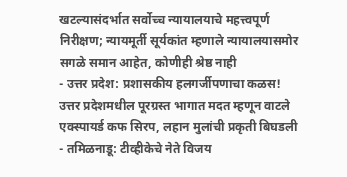खटल्यासंदर्भात सर्वोच्च न्यायालयाचे महत्त्वपूर्ण निरीक्षण; न्यायमूर्ती सूर्यकांत म्हणाले न्यायालयासमोर सगळे समान आहेत, कोणीही श्रेष्ठ नाही
- उत्तर प्रदेश: प्रशासकीय हलगर्जीपणाचा कळस! उत्तर प्रदेशमधील पूरग्रस्त भागात मदत म्हणून वाटले एक्स्पायर्ड कफ सिरप, लहान मुलांची प्रकृती बिघडली
- तमिळनाडू: टीव्हीकेचे नेते विजय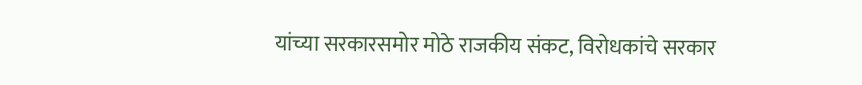यांच्या सरकारसमोर मोठे राजकीय संकट, विरोधकांचे सरकार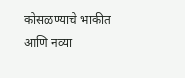कोसळण्याचे भाकीत आणि नव्या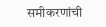समीकरणांची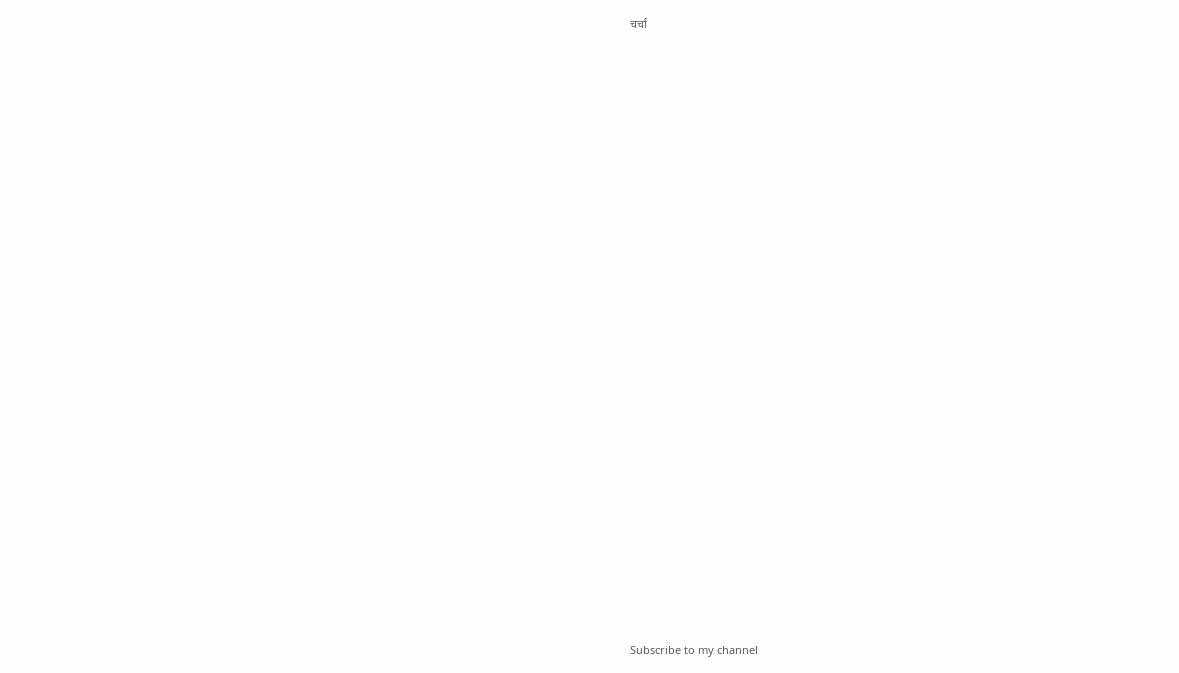चर्चा




























Subscribe to my channel